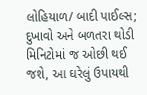લોહિયાળ/ બાદી પાઈલ્સ; દુખાવો અને બળતરા થોડી મિનિટોમાં જ ઓછી થઈ જશે, આ ઘરેલું ઉપાયથી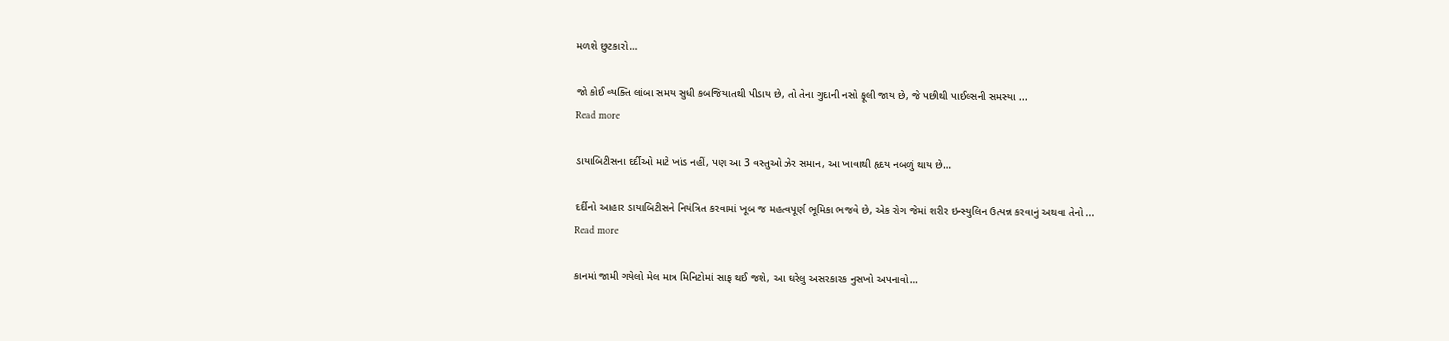મળશે છુટકારો…

જો કોઈ વ્યક્તિ લાંબા સમય સુધી કબજિયાતથી પીડાય છે, તો તેના ગુદાની નસો ફૂલી જાય છે, જે પછીથી પાઈલ્સની સમસ્યા ...
Read more

ડાયાબિટીસના દર્દીઓ માટે ખાંડ નહીં, પણ આ 3 વસ્તુઓ ઝેર સમાન, આ ખાવાથી હૃદય નબળું થાય છે…

દર્દીનો આહાર ડાયાબિટીસને નિયંત્રિત કરવામાં ખૂબ જ મહત્વપૂર્ણ ભૂમિકા ભજવે છે, એક રોગ જેમાં શરીર ઇન્સ્યુલિન ઉત્પન્ન કરવાનું અથવા તેનો ...
Read more

કાનમાં જામી ગયેલો મેલ માત્ર મિનિટોમાં સાફ થઈ જશે, આ ઘરેલુ અસરકારક નુસખો અપનાવો…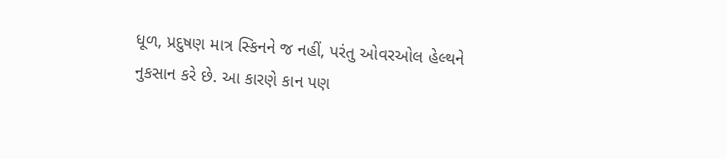ધૂળ, પ્રદુષણ માત્ર સ્કિનને જ નહીં, પરંતુ ઓવરઓલ હેલ્થને નુકસાન કરે છે. આ કારણે કાન પણ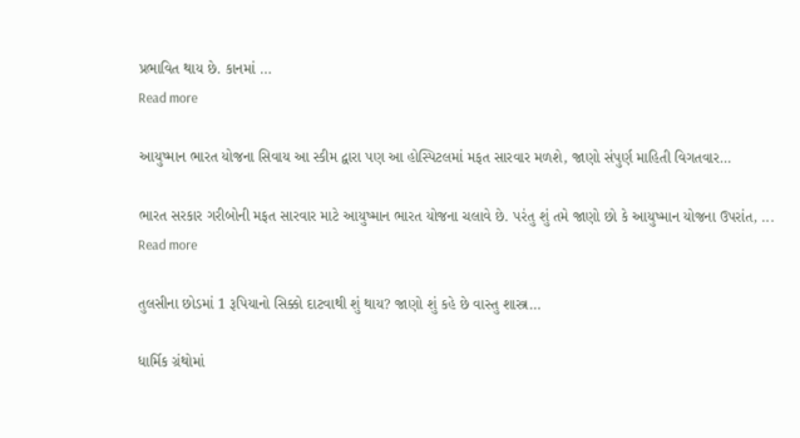પ્રભાવિત થાય છે. કાનમાં ...
Read more

આયુષ્માન ભારત યોજના સિવાય આ સ્કીમ દ્વારા પણ આ હોસ્પિટલમાં મફત સારવાર મળશે, જાણો સંપુર્ણ માહિતી વિગતવાર…

ભારત સરકાર ગરીબોની મફત સારવાર માટે આયુષ્માન ભારત યોજના ચલાવે છે. પરંતુ શું તમે જાણો છો કે આયુષ્માન યોજના ઉપરાંત, ...
Read more

તુલસીના છોડમાં 1 રૂપિયાનો સિક્કો દાટવાથી શું થાય? જાણો શું કહે છે વાસ્તુ શાસ્ત્ર…

ધાર્મિક ગ્રંથોમાં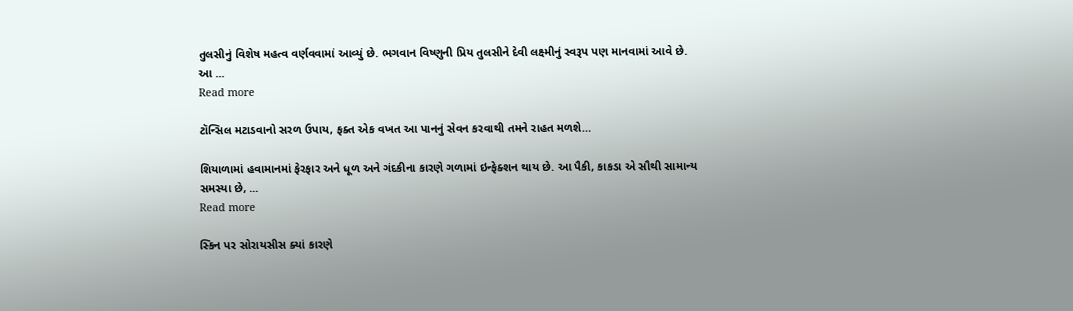તુલસીનું વિશેષ મહત્વ વર્ણવવામાં આવ્યું છે. ભગવાન વિષ્ણુની પ્રિય તુલસીને દેવી લક્ષ્‍મીનું સ્વરૂપ પણ માનવામાં આવે છે. આ ...
Read more

ટૉન્સિલ મટાડવાનો સરળ ઉપાય, ફક્ત એક વખત આ પાનનું સેવન કરવાથી તમને રાહત મળશે…

શિયાળામાં હવામાનમાં ફેરફાર અને ધૂળ અને ગંદકીના કારણે ગળામાં ઇન્ફેક્શન થાય છે. આ પૈકી, કાકડા એ સૌથી સામાન્ય સમસ્યા છે, ...
Read more

સ્કિન પર સોરાયસીસ ક્યાં કારણે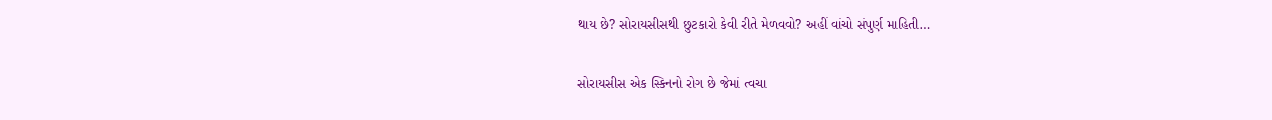થાય છે? સોરાયસીસથી છુટકારો કેવી રીતે મેળવવો? અહીં વાંચો સંપુર્ણ માહિતી…

સોરાયસીસ એક સ્કિનનો રોગ છે જેમાં ત્વચા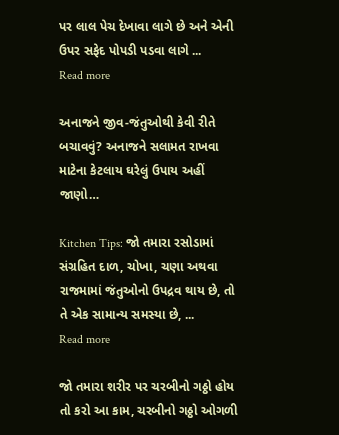પર લાલ પેચ દેખાવા લાગે છે અને એની ઉપર સફેદ પોપડી પડવા લાગે ...
Read more

અનાજને જીવ-જંતુઓથી કેવી રીતે બચાવવું? અનાજને સલામત રાખવા માટેના કેટલાય ઘરેલું ઉપાય અહીં જાણો…

Kitchen Tips: જો તમારા રસોડામાં સંગ્રહિત દાળ, ચોખા, ચણા અથવા રાજમામાં જંતુઓનો ઉપદ્રવ થાય છે, તો તે એક સામાન્ય સમસ્યા છે, ...
Read more

જો તમારા શરીર પર ચરબીનો ગઠ્ઠો હોય તો કરો આ કામ, ચરબીનો ગઠ્ઠો ઓગળી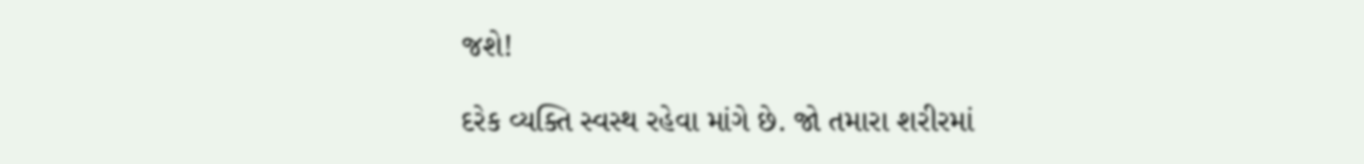જશે!

દરેક વ્યક્તિ સ્વસ્થ રહેવા માંગે છે. જો તમારા શરીરમાં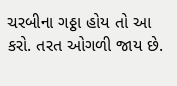ચરબીના ગઠ્ઠા હોય તો આ કરો. તરત ઓગળી જાય છે.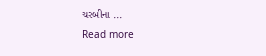ચરબીના ...
Read more